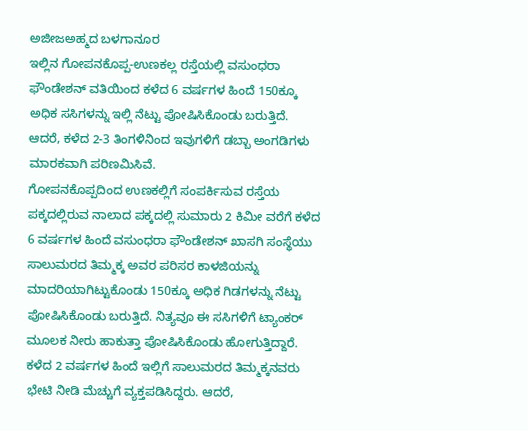ಅಜೀಜಅಹ್ಮದ ಬಳಗಾನೂರ
ಇಲ್ಲಿನ ಗೋಪನಕೊಪ್ಪ-ಉಣಕಲ್ಲ ರಸ್ತೆಯಲ್ಲಿ ವಸುಂಧರಾ ಫೌಂಡೇಶನ್ ವತಿಯಿಂದ ಕಳೆದ 6 ವರ್ಷಗಳ ಹಿಂದೆ 150ಕ್ಕೂ ಅಧಿಕ ಸಸಿಗಳನ್ನು ಇಲ್ಲಿ ನೆಟ್ಟು ಪೋಷಿಸಿಕೊಂಡು ಬರುತ್ತಿದೆ. ಆದರೆ, ಕಳೆದ 2-3 ತಿಂಗಳಿನಿಂದ ಇವುಗಳಿಗೆ ಡಬ್ಬಾ ಅಂಗಡಿಗಳು ಮಾರಕವಾಗಿ ಪರಿಣಮಿಸಿವೆ.
ಗೋಪನಕೊಪ್ಪದಿಂದ ಉಣಕಲ್ಲಿಗೆ ಸಂಪರ್ಕಿಸುವ ರಸ್ತೆಯ ಪಕ್ಕದಲ್ಲಿರುವ ನಾಲಾದ ಪಕ್ಕದಲ್ಲಿ ಸುಮಾರು 2 ಕಿಮೀ ವರೆಗೆ ಕಳೆದ 6 ವರ್ಷಗಳ ಹಿಂದೆ ವಸುಂಧರಾ ಫೌಂಡೇಶನ್ ಖಾಸಗಿ ಸಂಸ್ಥೆಯು ಸಾಲುಮರದ ತಿಮ್ಮಕ್ಕ ಅವರ ಪರಿಸರ ಕಾಳಜಿಯನ್ನು ಮಾದರಿಯಾಗಿಟ್ಟುಕೊಂಡು 150ಕ್ಕೂ ಅಧಿಕ ಗಿಡಗಳನ್ನು ನೆಟ್ಟು ಪೋಷಿಸಿಕೊಂಡು ಬರುತ್ತಿದೆ. ನಿತ್ಯವೂ ಈ ಸಸಿಗಳಿಗೆ ಟ್ಯಾಂಕರ್ ಮೂಲಕ ನೀರು ಹಾಕುತ್ತಾ ಪೋಷಿಸಿಕೊಂಡು ಹೋಗುತ್ತಿದ್ದಾರೆ. ಕಳೆದ 2 ವರ್ಷಗಳ ಹಿಂದೆ ಇಲ್ಲಿಗೆ ಸಾಲುಮರದ ತಿಮ್ಮಕ್ಕನವರು ಭೇಟಿ ನೀಡಿ ಮೆಚ್ಚುಗೆ ವ್ಯಕ್ತಪಡಿಸಿದ್ದರು. ಆದರೆ,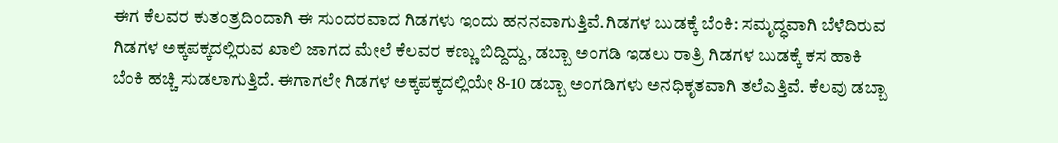ಈಗ ಕೆಲವರ ಕುತಂತ್ರದಿಂದಾಗಿ ಈ ಸುಂದರವಾದ ಗಿಡಗಳು ಇಂದು ಹನನವಾಗುತ್ತಿವೆ.ಗಿಡಗಳ ಬುಡಕ್ಕೆ ಬೆಂಕಿ: ಸಮೃದ್ಧವಾಗಿ ಬೆಳೆದಿರುವ ಗಿಡಗಳ ಅಕ್ಕಪಕ್ಕದಲ್ಲಿರುವ ಖಾಲಿ ಜಾಗದ ಮೇಲೆ ಕೆಲವರ ಕಣ್ಣು ಬಿದ್ದಿದ್ದು, ಡಬ್ಬಾ ಅಂಗಡಿ ಇಡಲು ರಾತ್ರಿ ಗಿಡಗಳ ಬುಡಕ್ಕೆ ಕಸ ಹಾಕಿ ಬೆಂಕಿ ಹಚ್ಚಿ ಸುಡಲಾಗುತ್ತಿದೆ. ಈಗಾಗಲೇ ಗಿಡಗಳ ಅಕ್ಕಪಕ್ಕದಲ್ಲಿಯೇ 8-10 ಡಬ್ಬಾ ಅಂಗಡಿಗಳು ಅನಧಿಕೃತವಾಗಿ ತಲೆಎತ್ತಿವೆ. ಕೆಲವು ಡಬ್ಬಾ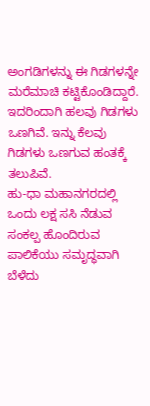ಅಂಗಡಿಗಳನ್ನು ಈ ಗಿಡಗಳನ್ನೇ ಮರೆಮಾಚಿ ಕಟ್ಟಿಕೊಂಡಿದ್ದಾರೆ. ಇದರಿಂದಾಗಿ ಹಲವು ಗಿಡಗಳು ಒಣಗಿವೆ. ಇನ್ನು ಕೆಲವು ಗಿಡಗಳು ಒಣಗುವ ಹಂತಕ್ಕೆ ತಲುಪಿವೆ.
ಹು-ಧಾ ಮಹಾನಗರದಲ್ಲಿ ಒಂದು ಲಕ್ಷ ಸಸಿ ನೆಡುವ ಸಂಕಲ್ಪ ಹೊಂದಿರುವ ಪಾಲಿಕೆಯು ಸಮೃದ್ಧವಾಗಿ ಬೆಳೆದು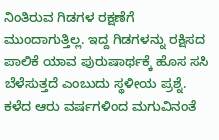ನಿಂತಿರುವ ಗಿಡಗಳ ರಕ್ಷಣೆಗೆ ಮುಂದಾಗುತ್ತಿಲ್ಲ. ಇದ್ದ ಗಿಡಗಳನ್ನು ರಕ್ಷಿಸದ ಪಾಲಿಕೆ ಯಾವ ಪುರುಷಾರ್ಥಕ್ಕೆ ಹೊಸ ಸಸಿ ಬೆಳೆಸುತ್ತದೆ ಎಂಬುದು ಸ್ಥಳೀಯ ಪ್ರಶ್ನೆ.
ಕಳೆದ ಆರು ವರ್ಷಗಳಿಂದ ಮಗುವಿನಂತೆ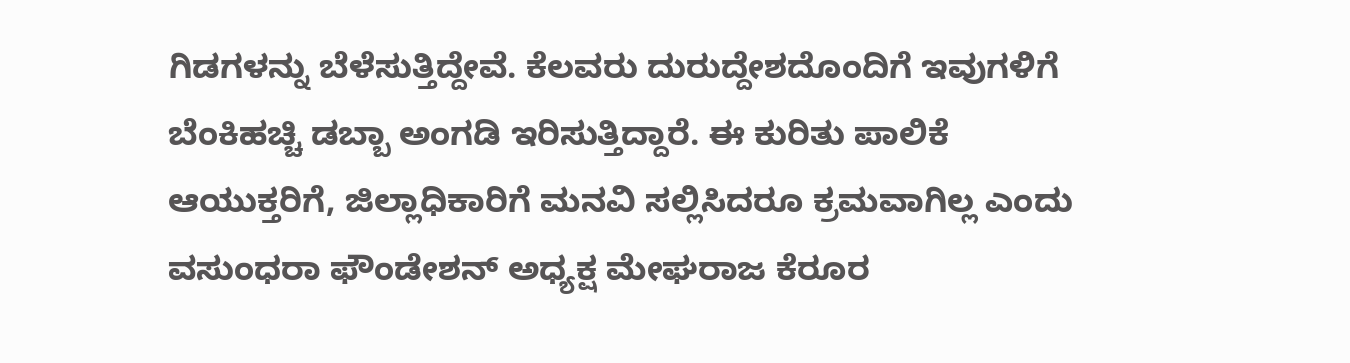ಗಿಡಗಳನ್ನು ಬೆಳೆಸುತ್ತಿದ್ದೇವೆ. ಕೆಲವರು ದುರುದ್ದೇಶದೊಂದಿಗೆ ಇವುಗಳಿಗೆ ಬೆಂಕಿಹಚ್ಚಿ ಡಬ್ಬಾ ಅಂಗಡಿ ಇರಿಸುತ್ತಿದ್ದಾರೆ. ಈ ಕುರಿತು ಪಾಲಿಕೆ ಆಯುಕ್ತರಿಗೆ, ಜಿಲ್ಲಾಧಿಕಾರಿಗೆ ಮನವಿ ಸಲ್ಲಿಸಿದರೂ ಕ್ರಮವಾಗಿಲ್ಲ ಎಂದು ವಸುಂಧರಾ ಫೌಂಡೇಶನ್ ಅಧ್ಯಕ್ಷ ಮೇಘರಾಜ ಕೆರೂರ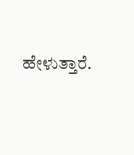ಹೇಳುತ್ತಾರೆ.